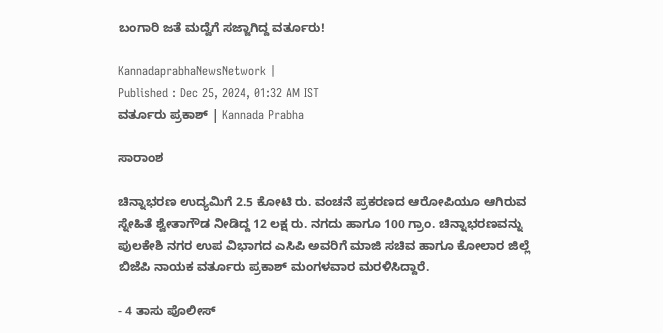ಬಂಗಾರಿ ಜತೆ ಮದ್ವೆಗೆ ಸಜ್ಜಾಗಿದ್ದ ವರ್ತೂರು!

KannadaprabhaNewsNetwork |
Published : Dec 25, 2024, 01:32 AM IST
ವರ್ತೂರು ಪ್ರಕಾಶ್‌ | Kannada Prabha

ಸಾರಾಂಶ

ಚಿನ್ನಾಭರಣ ಉದ್ಯಮಿಗೆ 2.5 ಕೋಟಿ ರು. ವಂಚನೆ ಪ್ರಕರಣದ ಆರೋಪಿಯೂ ಆಗಿರುವ ಸ್ನೇಹಿತೆ ಶ್ವೇತಾಗೌಡ ನೀಡಿದ್ದ 12 ಲಕ್ಷ ರು. ನಗದು ಹಾಗೂ 100 ಗ್ರಾಂ. ಚಿನ್ನಾಭರಣವನ್ನು ಪುಲಕೇಶಿ ನಗರ ಉಪ ವಿಭಾಗದ ಎಸಿಪಿ ಅವರಿಗೆ ಮಾಜಿ ಸಚಿವ ಹಾಗೂ ಕೋಲಾರ ಜಿಲ್ಲೆ ಬಿಜೆಪಿ ನಾಯಕ ವರ್ತೂರು ಪ್ರಕಾಶ್ ಮಂಗಳವಾರ ಮರಳಿಸಿದ್ದಾರೆ.

- 4 ತಾಸು ಪೊಲೀಸ್‌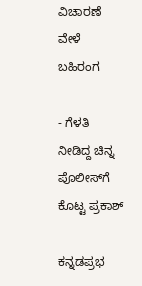ವಿಚಾರಣೆ ವೇಳೆ ಬಹಿರಂಗ

- ಗೆಳತಿ ನೀಡಿದ್ದ ಚಿನ್ನ ಪೊಲೀಸ್‌ಗೆ ಕೊಟ್ಟ ಪ್ರಕಾಶ್‌

ಕನ್ನಡಪ್ರಭ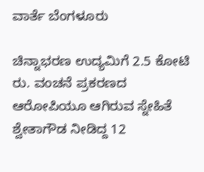ವಾರ್ತೆ ಬೆಂಗಳೂರು

ಚಿನ್ನಾಭರಣ ಉದ್ಯಮಿಗೆ 2.5 ಕೋಟಿ ರು. ವಂಚನೆ ಪ್ರಕರಣದ ಆರೋಪಿಯೂ ಆಗಿರುವ ಸ್ನೇಹಿತೆ ಶ್ವೇತಾಗೌಡ ನೀಡಿದ್ದ 12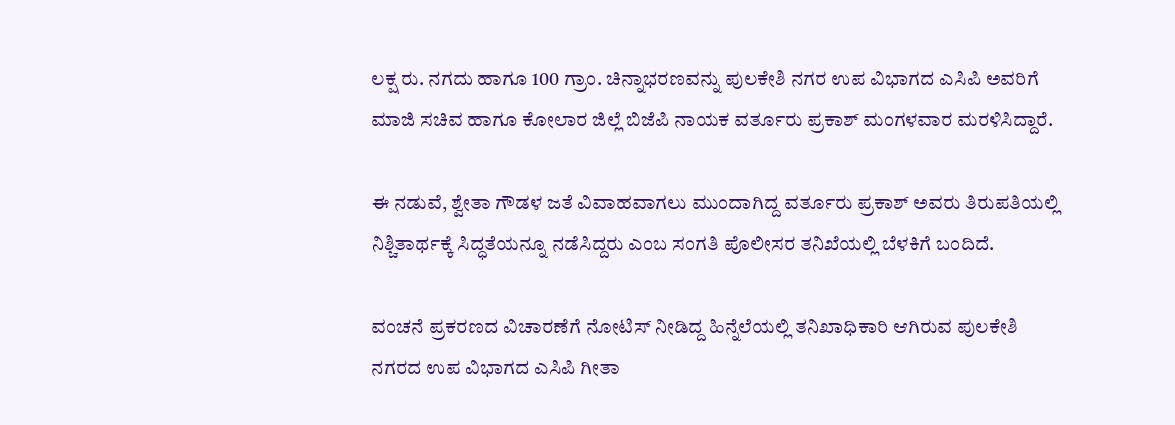ಲಕ್ಷ ರು. ನಗದು ಹಾಗೂ 100 ಗ್ರಾಂ. ಚಿನ್ನಾಭರಣವನ್ನು ಪುಲಕೇಶಿ ನಗರ ಉಪ ವಿಭಾಗದ ಎಸಿಪಿ ಅವರಿಗೆ ಮಾಜಿ ಸಚಿವ ಹಾಗೂ ಕೋಲಾರ ಜಿಲ್ಲೆ ಬಿಜೆಪಿ ನಾಯಕ ವರ್ತೂರು ಪ್ರಕಾಶ್ ಮಂಗಳವಾರ ಮರಳಿಸಿದ್ದಾರೆ.

ಈ ನಡುವೆ, ಶ್ವೇತಾ ಗೌಡಳ ಜತೆ ವಿವಾಹವಾಗಲು ಮುಂದಾಗಿದ್ದ ವರ್ತೂರು ಪ್ರಕಾಶ್‌ ಅವರು ತಿರುಪತಿಯಲ್ಲಿ ನಿಶ್ಚಿತಾರ್ಥಕ್ಕೆ ಸಿದ್ಧತೆಯನ್ನೂ ನಡೆಸಿದ್ದರು ಎಂಬ ಸಂಗತಿ ಪೊಲೀಸರ ತನಿಖೆಯಲ್ಲಿ ಬೆಳಕಿಗೆ ಬಂದಿದೆ.

ವಂಚನೆ ಪ್ರಕರಣದ ವಿಚಾರಣೆಗೆ ನೋಟಿಸ್ ನೀಡಿದ್ದ ಹಿನ್ನೆಲೆಯಲ್ಲಿ ತನಿಖಾಧಿಕಾರಿ ಆಗಿರುವ ಪುಲಕೇಶಿ ನಗರದ ಉಪ ವಿಭಾಗದ ಎಸಿಪಿ ಗೀತಾ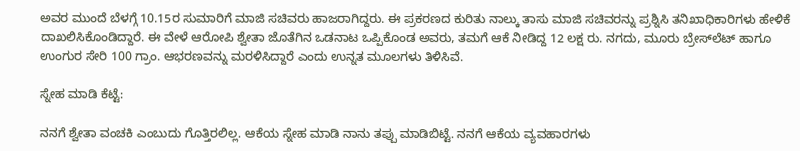ಅವರ ಮುಂದೆ ಬೆಳಗ್ಗೆ 10.15ರ ಸುಮಾರಿಗೆ ಮಾಜಿ ಸಚಿವರು ಹಾಜರಾಗಿದ್ದರು. ಈ ಪ್ರಕರಣದ ಕುರಿತು ನಾಲ್ಕು ತಾಸು ಮಾಜಿ ಸಚಿವರನ್ನು ಪ್ರಶ್ನಿಸಿ ತನಿಖಾಧಿಕಾರಿಗಳು ಹೇಳಿಕೆ ದಾಖಲಿಸಿಕೊಂಡಿದ್ದಾರೆ. ಈ ವೇಳೆ ಆರೋಪಿ ಶ್ವೇತಾ ಜೊತೆಗಿನ ಒಡನಾಟ ಒಪ್ಪಿಕೊಂಡ ಅವರು, ತಮಗೆ ಆಕೆ ನೀಡಿದ್ದ 12 ಲಕ್ಷ ರು. ನಗದು, ಮೂರು ಬ್ರೇಸ್‌ಲೆಟ್‌ ಹಾಗೂ ಉಂಗುರ ಸೇರಿ 100 ಗ್ರಾಂ. ಆಭರಣವನ್ನು ಮರಳಿಸಿದ್ದಾರೆ ಎಂದು ಉನ್ನತ ಮೂಲಗಳು ತಿಳಿಸಿವೆ.

ಸ್ನೇಹ ಮಾಡಿ ಕೆಟ್ಟೆ:

ನನಗೆ ಶ್ವೇತಾ ವಂಚಕಿ ಎಂಬುದು ಗೊತ್ತಿರಲಿಲ್ಲ. ಆಕೆಯ ಸ್ನೇಹ ಮಾಡಿ ನಾನು ತಪ್ಪು ಮಾಡಿಬಿಟ್ಟೆ. ನನಗೆ ಆಕೆಯ ವ್ಯವಹಾರಗಳು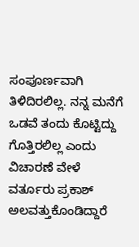ಸಂಪೂರ್ಣವಾಗಿ ತಿಳಿದಿರಲಿಲ್ಲ. ನನ್ನ ಮನೆಗೆ ಒಡವೆ ತಂದು ಕೊಟ್ಟಿದ್ದು ಗೊತ್ತಿರಲಿಲ್ಲ ಎಂದು ವಿಚಾರಣೆ ವೇಳೆ ವರ್ತೂರು ಪ್ರಕಾಶ್ ಅಲವತ್ತುಕೊಂಡಿದ್ದಾರೆ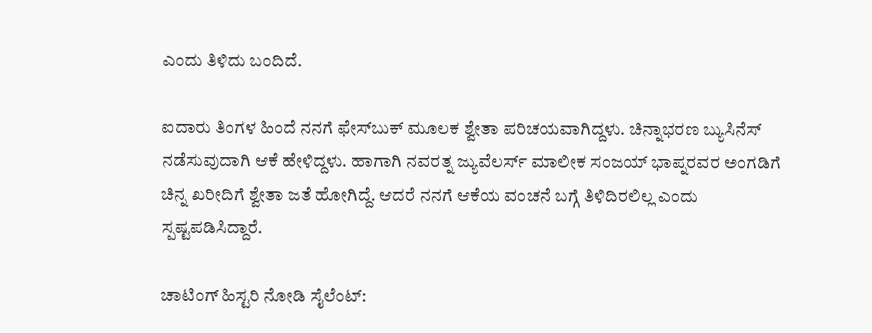ಎಂದು ತಿಳಿದು ಬಂದಿದೆ.

ಐದಾರು ತಿಂಗಳ ಹಿಂದೆ ನನಗೆ ಫೇಸ್‌ಬುಕ್ ಮೂಲಕ ಶ್ವೇತಾ ಪರಿಚಯವಾಗಿದ್ದಳು. ಚಿನ್ನಾಭರಣ ಬ್ಯುಸಿನೆಸ್ ನಡೆಸುವುದಾಗಿ ಆಕೆ ಹೇಳಿದ್ದಳು. ಹಾಗಾಗಿ ನವರತ್ನ ಜ್ಯುವೆಲರ್ಸ್‌ ಮಾಲೀಕ ಸಂಜಯ್ ಭಾಪ್ನರವರ ಅಂಗಡಿಗೆ ಚಿನ್ನ ಖರೀದಿಗೆ ಶ್ವೇತಾ ಜತೆ ಹೋಗಿದ್ದೆ. ಆದರೆ ನನಗೆ ಆಕೆಯ ವಂಚನೆ ಬಗ್ಗೆ ತಿಳಿದಿರಲಿಲ್ಲ ಎಂದು ಸ್ಪಷ್ಟಪಡಿಸಿದ್ದಾರೆ.

ಚಾಟಿಂಗ್ ಹಿಸ್ಟರಿ ನೋಡಿ ಸೈಲೆಂಟ್: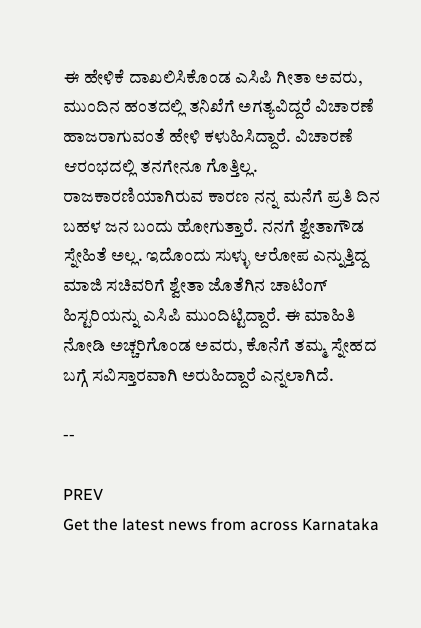ಈ ಹೇಳಿಕೆ ದಾಖಲಿಸಿಕೊಂಡ ಎಸಿಪಿ ಗೀತಾ ಅವರು, ಮುಂದಿನ ಹಂತದಲ್ಲಿ ತನಿಖೆಗೆ ಅಗತ್ಯವಿದ್ದರೆ ವಿಚಾರಣೆ ಹಾಜರಾಗುವಂತೆ ಹೇಳಿ ಕಳುಹಿಸಿದ್ದಾರೆ. ವಿಚಾರಣೆ ಆರಂಭದಲ್ಲಿ ತನಗೇನೂ ಗೊತ್ತಿಲ್ಲ. ರಾಜಕಾರಣಿಯಾಗಿರುವ ಕಾರಣ ನನ್ನ ಮನೆಗೆ ಪ್ರತಿ ದಿನ ಬಹಳ ಜನ ಬಂದು ಹೋಗುತ್ತಾರೆ. ನನಗೆ ಶ್ವೇತಾಗೌಡ ಸ್ನೇಹಿತೆ ಅಲ್ಲ. ಇದೊಂದು ಸುಳ್ಳು ಆರೋಪ ಎನ್ನುತ್ತಿದ್ದ ಮಾಜಿ ಸಚಿವರಿಗೆ ಶ್ವೇತಾ ಜೊತೆಗಿನ ಚಾಟಿಂಗ್ ಹಿಸ್ಟರಿಯನ್ನು ಎಸಿಪಿ ಮುಂದಿಟ್ಟಿದ್ದಾರೆ. ಈ ಮಾಹಿತಿ ನೋಡಿ ಅಚ್ಚರಿಗೊಂಡ ಅವರು, ಕೊನೆಗೆ ತಮ್ಮ ಸ್ನೇಹದ ಬಗ್ಗೆ ಸವಿಸ್ತಾರವಾಗಿ ಅರುಹಿದ್ದಾರೆ ಎನ್ನಲಾಗಿದೆ.

--

PREV
Get the latest news from across Karnataka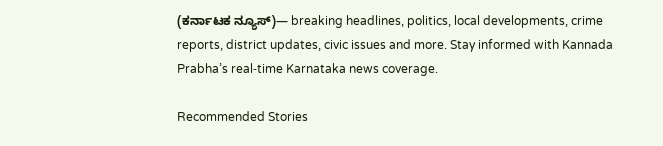(ಕರ್ನಾಟಕ ನ್ಯೂಸ್)— breaking headlines, politics, local developments, crime reports, district updates, civic issues and more. Stay informed with Kannada Prabha’s real‑time Karnataka news coverage.

Recommended Stories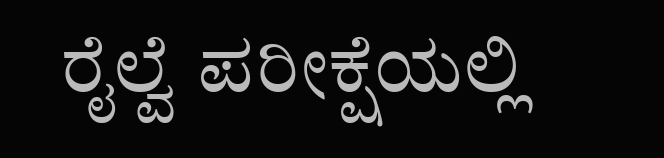ರೈಲ್ವೆ ಪರೀಕ್ಷೆಯಲ್ಲಿ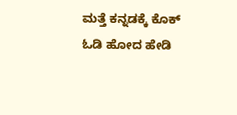ಮತ್ತೆ ಕನ್ನಡಕ್ಕೆ ಕೊಕ್
ಓಡಿ ಹೋದ ಹೇಡಿ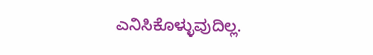ಎನಿಸಿಕೊಳ್ಳುವುದಿಲ್ಲ.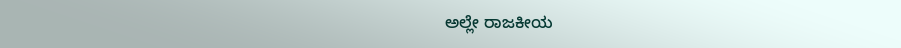ಅಲ್ಲೇ ರಾಜಕೀಯ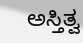ಅಸ್ತಿತ್ವ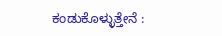ಕಂಡುಕೊಳ್ಳುತ್ತೇನೆ :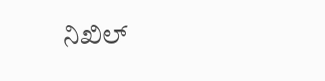ನಿಖಿಲ್‌